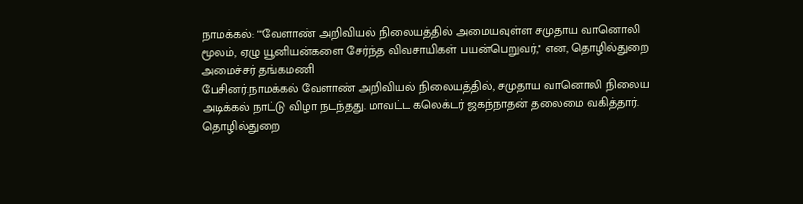நாமக்கல்: ""வேளாண் அறிவியல் நிலையத்தில் அமையவுள்ள சமுதாய வானொலி மூலம், ஏழு யூனியன்களை சேர்ந்த விவசாயிகள் பயன்பெறுவர்,'' என, தொழில்துறை அமைச்சர் தங்கமணி
பேசினர்.நாமக்கல் வேளாண் அறிவியல் நிலையத்தில், சமுதாய வானொலி நிலைய அடிக்கல் நாட்டு விழா நடந்தது. மாவட்ட கலெக்டர் ஜகந்நாதன் தலைமை வகித்தார். தொழில்துறை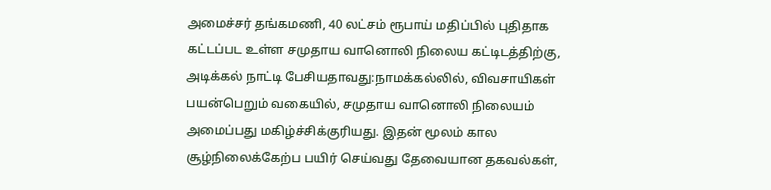அமைச்சர் தங்கமணி, 40 லட்சம் ரூபாய் மதிப்பில் புதிதாக கட்டப்பட உள்ள சமுதாய வானொலி நிலைய கட்டிடத்திற்கு, அடிக்கல் நாட்டி பேசியதாவது:நாமக்கல்லில், விவசாயிகள் பயன்பெறும் வகையில், சமுதாய வானொலி நிலையம் அமைப்பது மகிழ்ச்சிக்குரியது. இதன் மூலம் கால சூழ்நிலைக்கேற்ப பயிர் செய்வது தேவையான தகவல்கள்,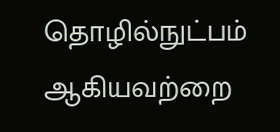தொழில்நுட்பம் ஆகியவற்றை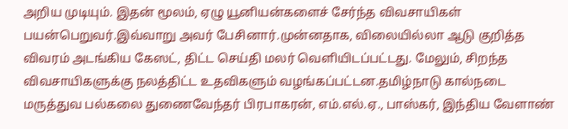அறிய முடியும். இதன் மூலம், ஏழு யூனியன்களைச் சேர்ந்த விவசாயிகள் பயன்பெறுவர்.இவ்வாறு அவர் பேசினார்.முன்னதாக, விலையில்லா ஆடு குறித்த விவரம் அடங்கிய கேஸட், திட்ட செய்தி மலர் வெளியிடப்பட்டது. மேலும், சிறந்த விவசாயிகளுக்கு நலத்திட்ட உதவிகளும் வழங்கப்பட்டன.தமிழ்நாடு கால்நடை மருத்துவ பல்கலை துணைவேந்தர் பிரபாகரன், எம்.எல்.ஏ., பாஸ்கர், இந்திய வேளாண்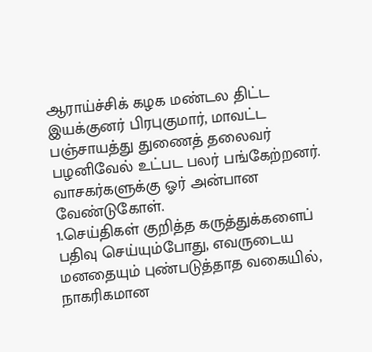ஆராய்ச்சிக் கழக மண்டல திட்ட இயக்குனர் பிரபுகுமார், மாவட்ட பஞ்சாயத்து துணைத் தலைவர் பழனிவேல் உட்பட பலர் பங்கேற்றனர்.
வாசகர்களுக்கு ஓர் அன்பான வேண்டுகோள்.
1.செய்திகள் குறித்த கருத்துக்களைப் பதிவு செய்யும்போது, எவருடைய மனதையும் புண்படுத்தாத வகையில், நாகரிகமான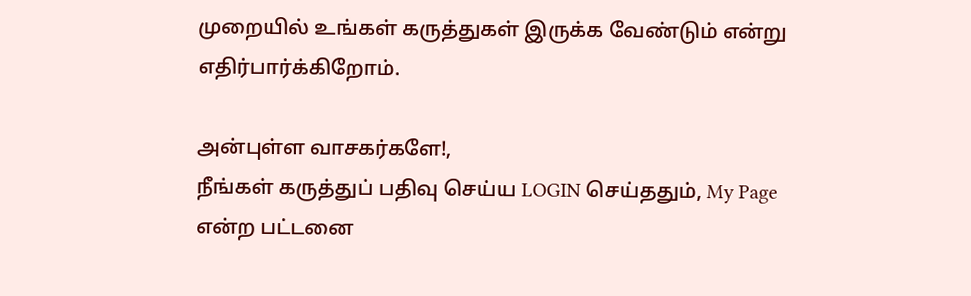முறையில் உங்கள் கருத்துகள் இருக்க வேண்டும் என்று எதிர்பார்க்கிறோம்.

அன்புள்ள வாசகர்களே!,
நீங்கள் கருத்துப் பதிவு செய்ய LOGIN செய்ததும், My Page என்ற பட்டனை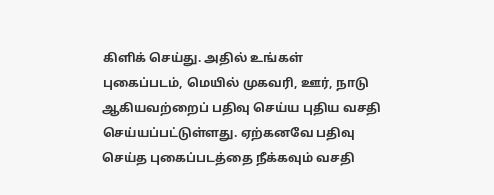கிளிக் செய்து. அதில் உங்கள் புகைப்படம், மெயில் முகவரி, ஊர், நாடு ஆகியவற்றைப் பதிவு செய்ய புதிய வசதி செய்யப்பட்டுள்ளது. ஏற்கனவே பதிவு செய்த புகைப்படத்தை நீக்கவும் வசதி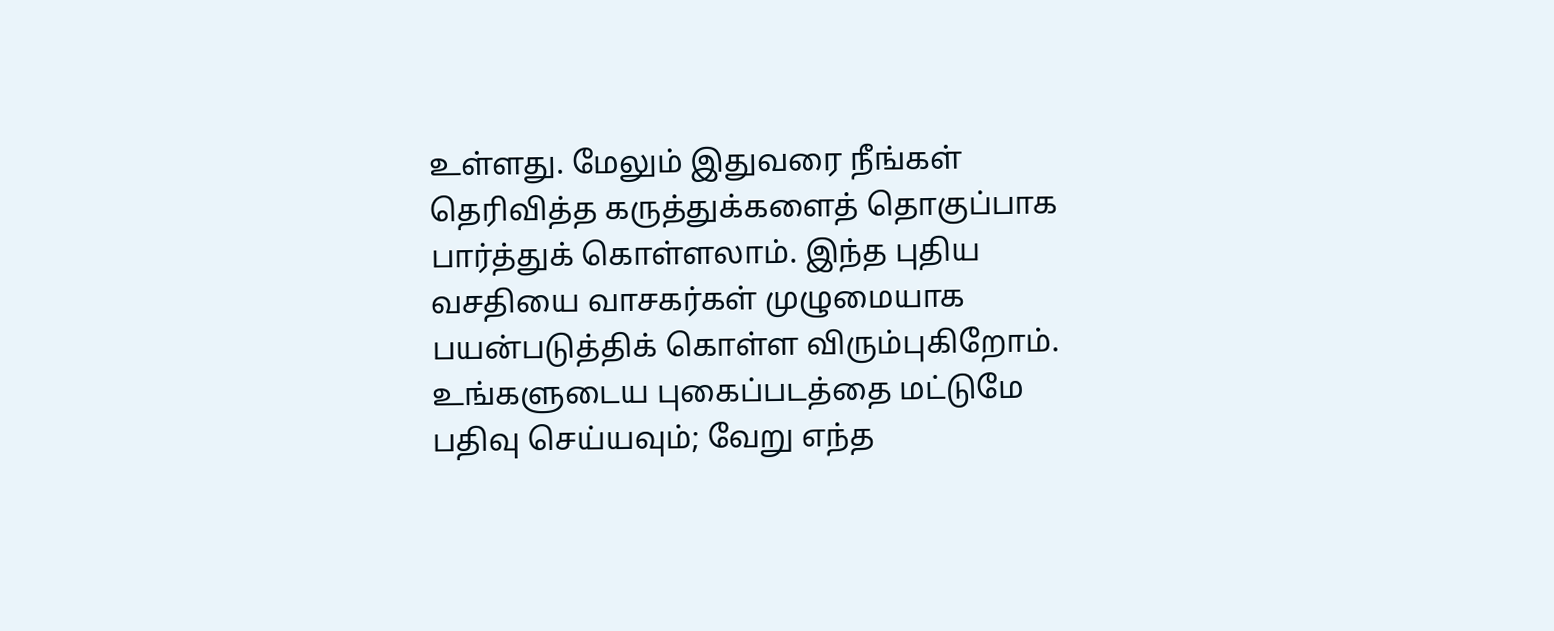உள்ளது. மேலும் இதுவரை நீங்கள் தெரிவித்த கருத்துக்களைத் தொகுப்பாக பார்த்துக் கொள்ளலாம். இந்த புதிய வசதியை வாசகர்கள் முழுமையாக பயன்படுத்திக் கொள்ள விரும்புகிறோம். உங்களுடைய புகைப்படத்தை மட்டுமே பதிவு செய்யவும்; வேறு எந்த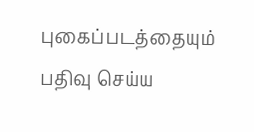புகைப்படத்தையும் பதிவு செய்ய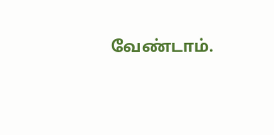வேண்டாம்.